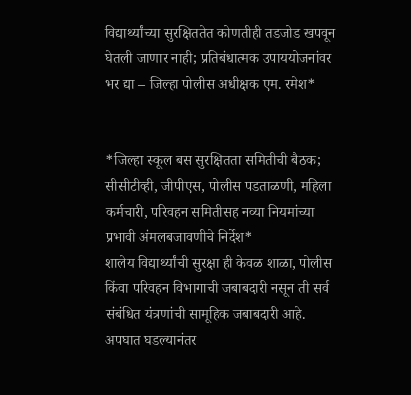विद्यार्थ्यांच्या सुरक्षिततेत कोणतीही तडजोड खपवून घेतली जाणार नाही; प्रतिबंधात्मक उपाययोजनांवर भर द्या – जिल्हा पोलीस अधीक्षक एम. रमेश*


*जिल्हा स्कूल बस सुरक्षितता समितीची बैठक; सीसीटीव्ही, जीपीएस, पोलीस पडताळणी, महिला कर्मचारी, परिवहन समितीसह नव्या नियमांच्या प्रभावी अंमलबजावणीचे निर्देश*
शालेय विद्यार्थ्यांची सुरक्षा ही केवळ शाळा, पोलीस किंवा परिवहन विभागाची जबाबदारी नसून ती सर्व संबंधित यंत्रणांची सामूहिक जबाबदारी आहे. अपघात घडल्यानंतर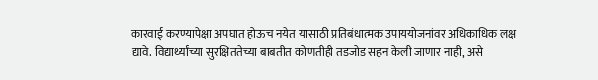कारवाई करण्यापेक्षा अपघात होऊच नयेत यासाठी प्रतिबंधात्मक उपाययोजनांवर अधिकाधिक लक्ष द्यावे. विद्यार्थ्यांच्या सुरक्षिततेच्या बाबतीत कोणतीही तडजोड सहन केली जाणार नाही, असे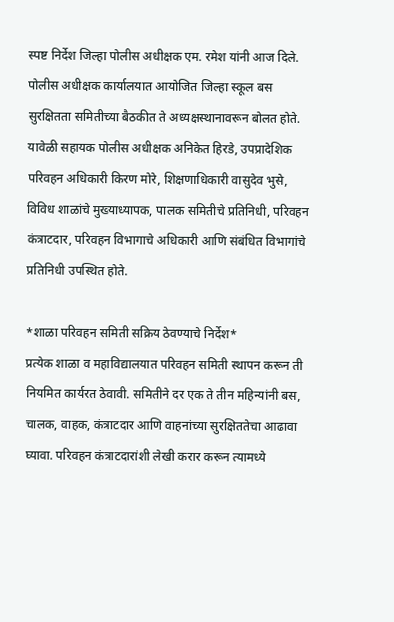स्पष्ट निर्देश जिल्हा पोलीस अधीक्षक एम. रमेश यांनी आज दिले.
पोलीस अधीक्षक कार्यालयात आयोजित जिल्हा स्कूल बस सुरक्षितता समितीच्या बैठकीत ते अध्यक्षस्थानावरून बोलत होते. यावेळी सहायक पोलीस अधीक्षक अनिकेत हिरडे, उपप्रादेशिक परिवहन अधिकारी किरण मोरे, शिक्षणाधिकारी वासुदेव भुसे, विविध शाळांचे मुख्याध्यापक, पालक समितीचे प्रतिनिधी, परिवहन कंत्राटदार, परिवहन विभागाचे अधिकारी आणि संबंधित विभागांचे प्रतिनिधी उपस्थित होते.

*शाळा परिवहन समिती सक्रिय ठेवण्याचे निर्देश*
प्रत्येक शाळा व महाविद्यालयात परिवहन समिती स्थापन करून ती नियमित कार्यरत ठेवावी. समितीने दर एक ते तीन महिन्यांनी बस, चालक, वाहक, कंत्राटदार आणि वाहनांच्या सुरक्षिततेचा आढावा घ्यावा. परिवहन कंत्राटदारांशी लेखी करार करून त्यामध्ये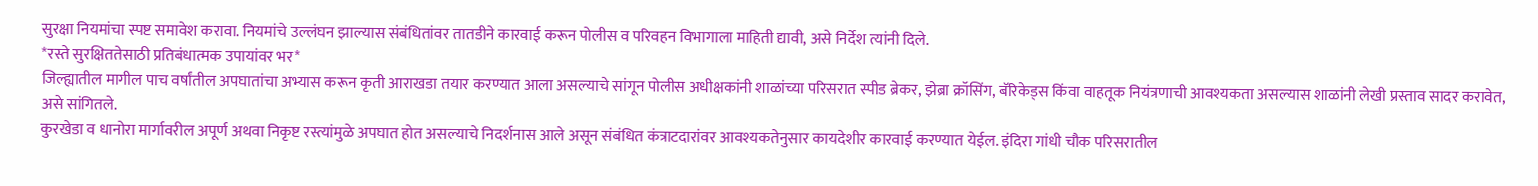सुरक्षा नियमांचा स्पष्ट समावेश करावा. नियमांचे उल्लंघन झाल्यास संबंधितांवर तातडीने कारवाई करून पोलीस व परिवहन विभागाला माहिती द्यावी, असे निर्देश त्यांनी दिले.
*रस्ते सुरक्षिततेसाठी प्रतिबंधात्मक उपायांवर भर*
जिल्ह्यातील मागील पाच वर्षांतील अपघातांचा अभ्यास करून कृती आराखडा तयार करण्यात आला असल्याचे सांगून पोलीस अधीक्षकांनी शाळांच्या परिसरात स्पीड ब्रेकर, झेब्रा क्रॉसिंग, बॅरिकेड्स किंवा वाहतूक नियंत्रणाची आवश्यकता असल्यास शाळांनी लेखी प्रस्ताव सादर करावेत, असे सांगितले.
कुरखेडा व धानोरा मार्गावरील अपूर्ण अथवा निकृष्ट रस्त्यांमुळे अपघात होत असल्याचे निदर्शनास आले असून संबंधित कंत्राटदारांवर आवश्यकतेनुसार कायदेशीर कारवाई करण्यात येईल. इंदिरा गांधी चौक परिसरातील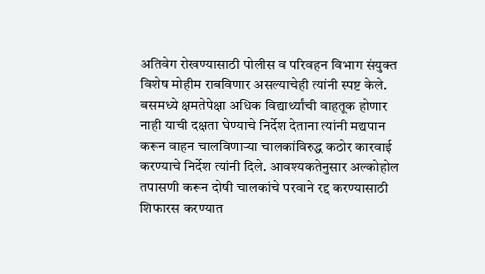अतिवेग रोखण्यासाठी पोलीस व परिवहन विभाग संयुक्त विशेष मोहीम राबविणार असल्याचेही त्यांनी स्पष्ट केले.
बसमध्ये क्षमतेपेक्षा अधिक विद्यार्थ्यांची वाहतूक होणार नाही याची दक्षता घेण्याचे निर्देश देताना त्यांनी मद्यपान करून वाहन चालविणाऱ्या चालकांविरुद्ध कठोर कारवाई करण्याचे निर्देश त्यांनी दिले. आवश्यकतेनुसार अल्कोहोल तपासणी करून दोषी चालकांचे परवाने रद्द करण्यासाठी शिफारस करण्यात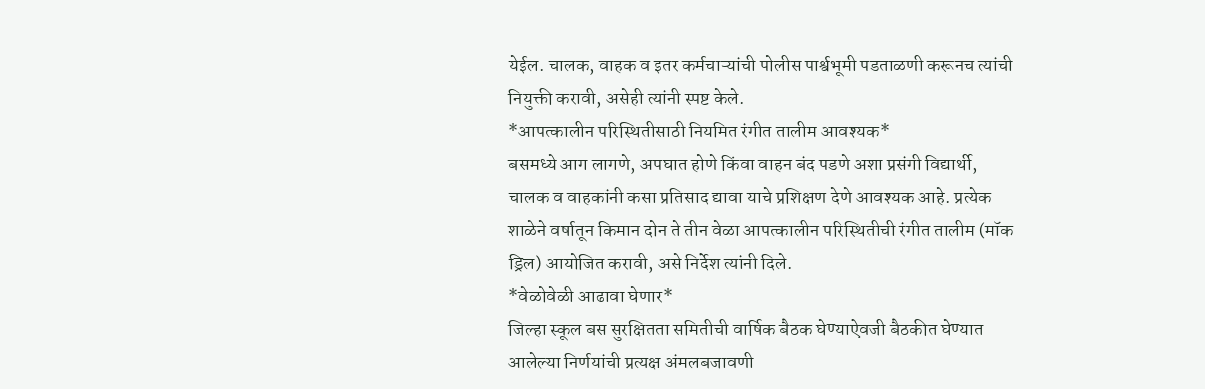येईल. चालक, वाहक व इतर कर्मचाऱ्यांची पोलीस पार्श्वभूमी पडताळणी करूनच त्यांची नियुक्ती करावी, असेही त्यांनी स्पष्ट केले.
*आपत्कालीन परिस्थितीसाठी नियमित रंगीत तालीम आवश्यक*
बसमध्ये आग लागणे, अपघात होणे किंवा वाहन बंद पडणे अशा प्रसंगी विद्यार्थी, चालक व वाहकांनी कसा प्रतिसाद द्यावा याचे प्रशिक्षण देणे आवश्यक आहे. प्रत्येक शाळेने वर्षातून किमान दोन ते तीन वेळा आपत्कालीन परिस्थितीची रंगीत तालीम (मॉक ड्रिल) आयोजित करावी, असे निर्देश त्यांनी दिले.
*वेळोवेळी आढावा घेणार*
जिल्हा स्कूल बस सुरक्षितता समितीची वार्षिक बैठक घेण्याऐवजी बैठकीत घेण्यात आलेल्या निर्णयांची प्रत्यक्ष अंमलबजावणी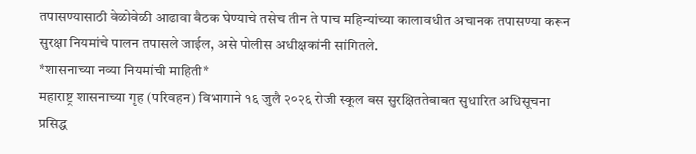तपासण्यासाठी वेळोवेळी आढावा बैठक घेण्याचे तसेच तीन ते पाच महिन्यांच्या कालावधीत अचानक तपासण्या करून सुरक्षा नियमांचे पालन तपासले जाईल, असे पोलीस अधीक्षकांनी सांगितले.
*शासनाच्या नव्या नियमांची माहिती*
महाराष्ट्र शासनाच्या गृह (परिवहन) विभागाने १६ जुलै २०२६ रोजी स्कूल बस सुरक्षिततेबाबत सुधारित अधिसूचना प्रसिद्ध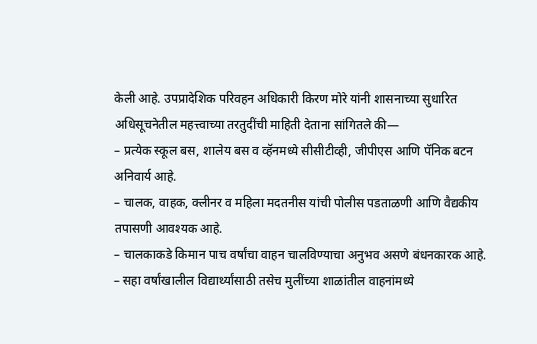केली आहे. उपप्रादेशिक परिवहन अधिकारी किरण मोरे यांनी शासनाच्या सुधारित अधिसूचनेतील महत्त्वाच्या तरतुदींची माहिती देताना सांगितले की—
– प्रत्येक स्कूल बस, शालेय बस व व्हॅनमध्ये सीसीटीव्ही, जीपीएस आणि पॅनिक बटन अनिवार्य आहे.
– चालक, वाहक, क्लीनर व महिला मदतनीस यांची पोलीस पडताळणी आणि वैद्यकीय तपासणी आवश्यक आहे.
– चालकाकडे किमान पाच वर्षांचा वाहन चालविण्याचा अनुभव असणे बंधनकारक आहे.
– सहा वर्षांखालील विद्यार्थ्यांसाठी तसेच मुलींच्या शाळांतील वाहनांमध्ये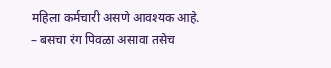महिला कर्मचारी असणे आवश्यक आहे.
– बसचा रंग पिवळा असावा तसेच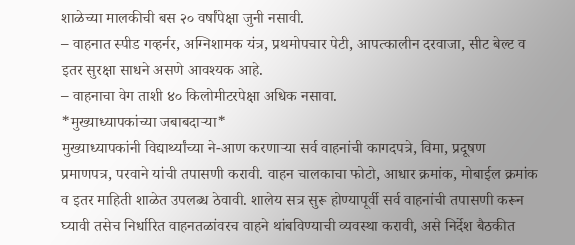शाळेच्या मालकीची बस २० वर्षांपेक्षा जुनी नसावी.
– वाहनात स्पीड गव्हर्नर, अग्निशामक यंत्र, प्रथमोपचार पेटी, आपत्कालीन दरवाजा, सीट बेल्ट व इतर सुरक्षा साधने असणे आवश्यक आहे.
– वाहनाचा वेग ताशी ४० किलोमीटरपेक्षा अधिक नसावा.
*मुख्याध्यापकांच्या जबाबदाऱ्या*
मुख्याध्यापकांनी विद्यार्थ्यांच्या ने-आण करणाऱ्या सर्व वाहनांची कागदपत्रे, विमा, प्रदूषण प्रमाणपत्र, परवाने यांची तपासणी करावी. वाहन चालकाचा फोटो, आधार क्रमांक, मोबाईल क्रमांक व इतर माहिती शाळेत उपलब्ध ठेवावी. शालेय सत्र सुरू होण्यापूर्वी सर्व वाहनांची तपासणी करून घ्यावी तसेच निर्धारित वाहनतळांवरच वाहने थांबविण्याची व्यवस्था करावी, असे निर्देश बैठकीत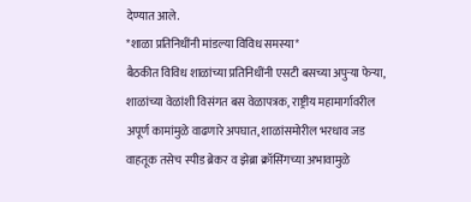देण्यात आले.
*शाळा प्रतिनिधींनी मांडल्या विविध समस्या*
बैठकीत विविध शाळांच्या प्रतिनिधींनी एसटी बसच्या अपुऱ्या फेऱ्या, शाळांच्या वेळांशी विसंगत बस वेळापत्रक, राष्ट्रीय महामार्गावरील अपूर्ण कामांमुळे वाढणारे अपघात, शाळांसमोरील भरधाव जड वाहतूक तसेच स्पीड ब्रेकर व झेब्रा क्रॉसिंगच्या अभावामुळे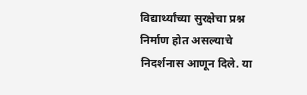विद्यार्थ्यांच्या सुरक्षेचा प्रश्न निर्माण होत असल्याचे निदर्शनास आणून दिले. या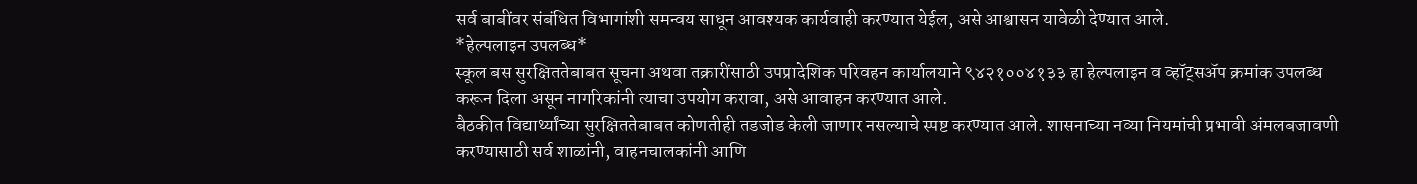सर्व बाबींवर संबंधित विभागांशी समन्वय साधून आवश्यक कार्यवाही करण्यात येईल, असे आश्वासन यावेळी देण्यात आले.
*हेल्पलाइन उपलब्ध*
स्कूल बस सुरक्षिततेबाबत सूचना अथवा तक्रारींसाठी उपप्रादेशिक परिवहन कार्यालयाने ९४२१००४१३३ हा हेल्पलाइन व व्हॉट्सॲप क्रमांक उपलब्ध करून दिला असून नागरिकांनी त्याचा उपयोग करावा, असे आवाहन करण्यात आले.
बैठकीत विद्यार्थ्यांच्या सुरक्षिततेबाबत कोणतीही तडजोड केली जाणार नसल्याचे स्पष्ट करण्यात आले. शासनाच्या नव्या नियमांची प्रभावी अंमलबजावणी करण्यासाठी सर्व शाळांनी, वाहनचालकांनी आणि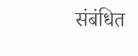संबंधित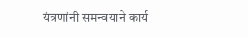यंत्रणांनी समन्वयाने कार्य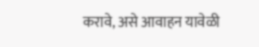करावे, असे आवाहन यावेळी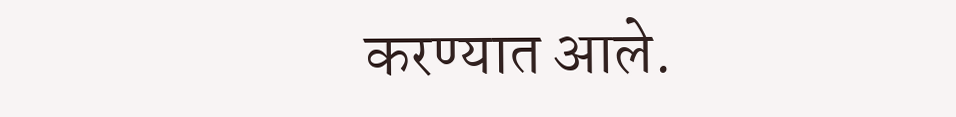करण्यात आले.